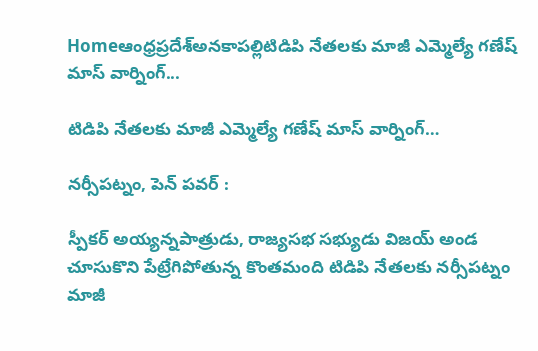Homeఆంధ్రప్రదేశ్అనకాపల్లిటిడిపి నేతలకు మాజీ ఎమ్మెల్యే గణేష్ మాస్ వార్నింగ్...

టిడిపి నేతలకు మాజీ ఎమ్మెల్యే గణేష్ మాస్ వార్నింగ్…

నర్సీపట్నం, పెన్ పవర్ :

స్పీకర్ అయ్యన్నపాత్రుడు, రాజ్యసభ సభ్యుడు విజయ్ అండ చూసుకొని పేట్రేగిపోతున్న కొంతమంది టిడిపి నేతలకు నర్సీపట్నం మాజీ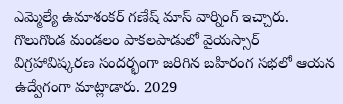ఎమ్మెల్యే ఉమాశంకర్ గణేష్ మాస్ వార్నింగ్ ఇచ్చారు. గొలుగొండ మండలం పాకలపాడులో వైయస్సార్ విగ్రహావిష్కరణ సందర్భంగా జరిగిన బహిరంగ సభలో ఆయన ఉద్వేగంగా మాట్లాడారు. 2029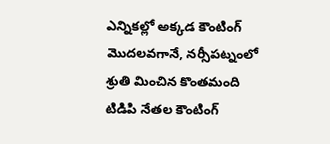ఎన్నికల్లో అక్కడ కౌంటింగ్ మొదలవగానే, నర్సీపట్నంలో శ్రుతి మించిన కొంతమంది టిడిపి నేతల కౌంటింగ్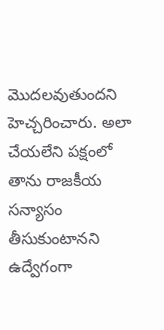మొదలవుతుందని హెచ్చరించారు. అలా చేయలేని పక్షంలో తాను రాజకీయ సన్యాసం తీసుకుంటానని ఉద్వేగంగా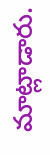మాట్లాడారు.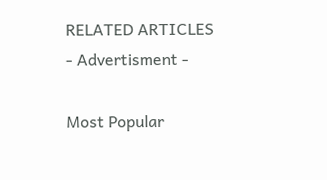RELATED ARTICLES
- Advertisment -

Most Popular